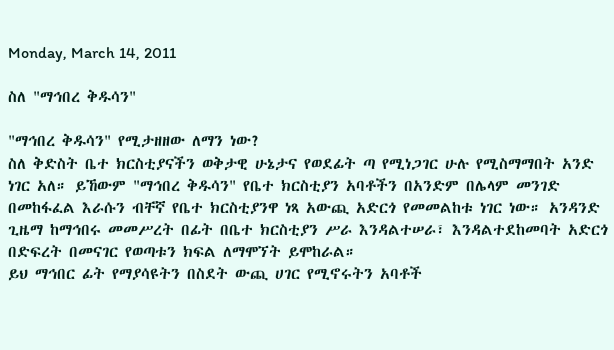Monday, March 14, 2011

ስለ "ማኅበረ ቅዱሳን"

"ማኅበረ ቅዱሳን" የሚታዘዘው ለማን ነው?
ስለ ቅድስት ቤተ ክርስቲያናችን ወቅታዊ ሁኔታና የወደፊት ጣ የሚነጋገር ሁሉ የሚስማማበት አንድ ነገር አለ። ይኸውም "ማኅበረ ቅዱሳን" የቤተ ክርስቲያን አባቶችን በአንድም በሌላም መንገድ በመከፋፈል እራሱን ብቸኛ የቤተ ክርስቲያንዋ ነጻ አውጪ አድርጎ የመመልከቱ ነገር ነው። አንዳንድ ጊዜማ ከማኅበሩ መመሥረት በፊት በቤተ ክርስቲያን ሥራ እንዳልተሠራ፣ እንዳልተደከመባት አድርጎ በድፍረት በመናገር የወጣቱን ክፍል ለማሞኘት ይሞከራል።
ይህ ማኅበር ፊት የማያሳዩትን በስደት ውጪ ሀገር የሚኖሩትን አባቶች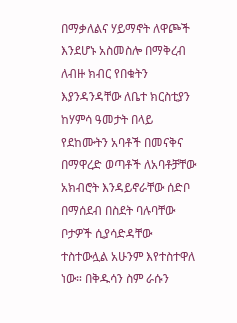በማቃለልና ሃይማኖት ለዋጮች እንደሆኑ አስመስሎ በማቅረብ ለብዙ ክብር የበቁትን እያንዳንዳቸው ለቤተ ክርስቲያን ከሃምሳ ዓመታት በላይ የደከሙትን አባቶች በመናቅና በማዋረድ ወጣቶች ለአባቶቻቸው አክብሮት እንዳይኖራቸው ሰድቦ በማሰደብ በስደት ባሉባቸው ቦታዎች ሲያሳድዳቸው ተስተውሏል አሁንም እየተስተዋለ ነው። በቅዱሳን ስም ራሱን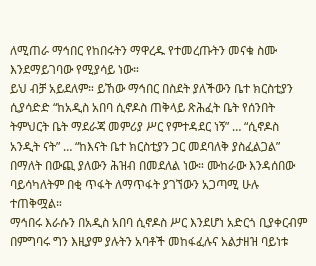ለሚጠራ ማኅበር የከበሩትን ማዋረዱ የተመረጡትን መናቁ ስሙ እንደማይገባው የሚያሳይ ነው።
ይህ ብቻ አይደለም። ይኸው ማኅበር በስደት ያለችውን ቤተ ክርስቲያን ሲያሳድድ “ከአዲስ አበባ ሲኖዶስ ጠቅላይ ጽሕፈት ቤት የሰንበት ትምህርት ቤት ማደራጃ መምሪያ ሥር የምተዳደር ነኝ” … “ሲኖዶስ አንዲት ናት” … “ከእናት ቤተ ክርስቲያን ጋር መደባለቅ ያስፈልጋል” በማለት በውጪ ያለውን ሕዝብ በመደለል ነው። ሙከራው እንዳሰበው ባይሳካለትም በቂ ጥፋት ለማጥፋት ያገኘውን አጋጣሚ ሁሉ ተጠቅሟል።
ማኅበሩ እራሱን በአዲስ አበባ ሲኖዶስ ሥር እንደሆነ አድርጎ ቢያቀርብም በምግባሩ ግን እዚያም ያሉትን አባቶች መከፋፈሉና አልታዘዝ ባይነቱ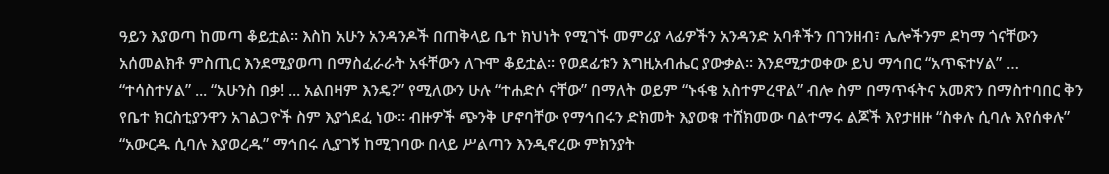ዓይን እያወጣ ከመጣ ቆይቷል። እስከ አሁን አንዳንዶች በጠቅላይ ቤተ ክህነት የሚገኙ መምሪያ ላፊዎችን አንዳንድ አባቶችን በገንዘብ፣ ሌሎችንም ደካማ ጎናቸውን አሰመልክቶ ምስጢር እንደሚያወጣ በማስፈራራት አፋቸውን ለጉሞ ቆይቷል። የወደፊቱን እግዚአብሔር ያውቃል። እንደሚታወቀው ይህ ማኅበር “አጥፍተሃል” … “ተሳስተሃል” ... “አሁንስ በቃ! ... አልበዛም እንዴ?” የሚለውን ሁሉ “ተሐድሶ ናቸው” በማለት ወይም “ኑፋቄ አስተምረዋል” ብሎ ስም በማጥፋትና አመጽን በማስተባበር ቅን የቤተ ክርስቲያንዋን አገልጋዮች ስም እያጎደፈ ነው። ብዙዎች ጭንቅ ሆኖባቸው የማኅበሩን ድክመት እያወቁ ተሸክመው ባልተማሩ ልጆች እየታዘዙ “ስቀሉ ሲባሉ እየሰቀሉ” “አውርዱ ሲባሉ እያወረዱ” ማኅበሩ ሊያገኝ ከሚገባው በላይ ሥልጣን እንዲኖረው ምክንያት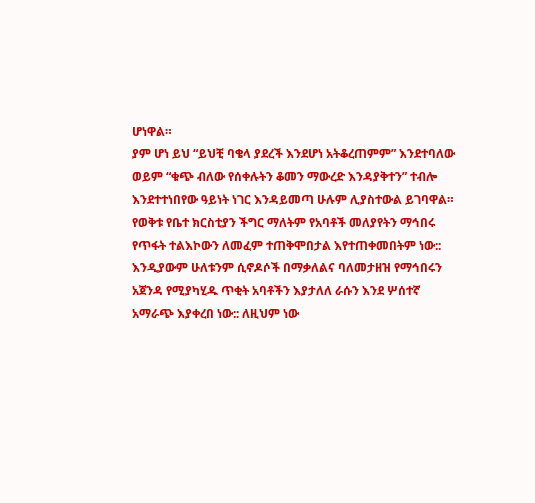ሆነዋል።
ያም ሆነ ይህ “ይህቺ ባቄላ ያደረች እንደሆነ አትቆረጠምም” እንደተባለው ወይም “ቁጭ ብለው የሰቀሉትን ቆመን ማውረድ እንዳያቅተን” ተብሎ እንደተተነበየው ዓይነት ነገር እንዳይመጣ ሁሉም ሊያስተውል ይገባዋል።
የወቅቱ የቤተ ክርስቲያን ችግር ማለትም የአባቶች መለያየትን ማኅበሩ የጥፋት ተልእኮውን ለመፈም ተጠቅሞበታል እየተጠቀመበትም ነው::  እንዲያውም ሁለቱንም ሲኖዶሶች በማቃለልና ባለመታዘዝ የማኅበሩን አጀንዳ የሚያካሂዱ ጥቂት አባቶችን እያታለለ ራሱን እንደ ሦሰተኛ አማራጭ እያቀረበ ነው:: ለዚህም ነው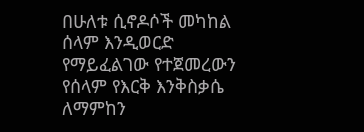በሁለቱ ሲኖዶሶች መካከል ሰላም እንዲወርድ የማይፈልገው የተጀመረውን የሰላም የእርቅ እንቅስቃሴ ለማምከን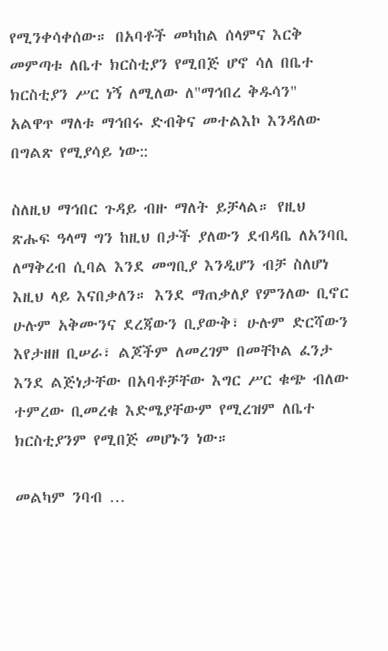የሚንቀሳቀሰው። በአባቶች መካከል ሰላምና እርቅ መምጣቱ ለቤተ ክርስቲያን የሚበጅ ሆኖ ሳለ በቤተ ክርስቲያን ሥር ነኝ ለሚለው ለ"ማኅበረ ቅዱሳን" አልዋጥ ማለቱ ማኅበሩ ድብቅና መተልእኮ እንዳለው በግልጽ የሚያሳይ ነው::

ስለዚህ ማኅበር ጉዳይ ብዙ ማለት ይቻላል። የዚህ ጽሑፍ ዓላማ ግን ከዚህ በታች ያለውን ደብዳቤ ለአንባቢ ለማቅረብ ሲባል እንደ መግቢያ እንዲሆን ብቻ ስለሆነ እዚህ ላይ እናበቃለን። እንደ ማጠቃለያ የምንለው ቢኖር ሁሉም አቅሙንና ደረጃውን ቢያውቅ፣ ሁሉም ድርሻውን እየታዘዘ ቢሠራ፣ ልጆችም ለመረገም በመቸኮል ፈንታ እንደ ልጅነታቸው በአባቶቻቸው እግር ሥር ቁጭ ብለው ተምረው ቢመረቁ እድሜያቸውም የሚረዝም ለቤተ ክርስቲያንም የሚበጅ መሆኑን ነው።

መልካም ንባብ …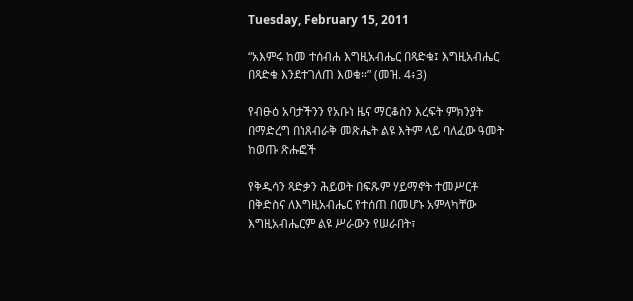Tuesday, February 15, 2011

“አእምሩ ከመ ተሰብሐ እግዚአብሔር በጻድቁ፤ እግዚአብሔር በጻድቁ እንደተገለጠ እወቁ።” (መዝ. 4፥3)

የብፁዕ አባታችንን የአቡነ ዜና ማርቆስን እረፍት ምክንያት በማድረግ በነጸብራቅ መጽሔት ልዩ እትም ላይ ባለፈው ዓመት ከወጡ ጽሑፎች

የቅዱሳን ጻድቃን ሕይወት በፍጹም ሃይማኖት ተመሥርቶ በቅድስና ለእግዚአብሔር የተሰጠ በመሆኑ አምላካቸው እግዚአብሔርም ልዩ ሥራውን የሠራበት፣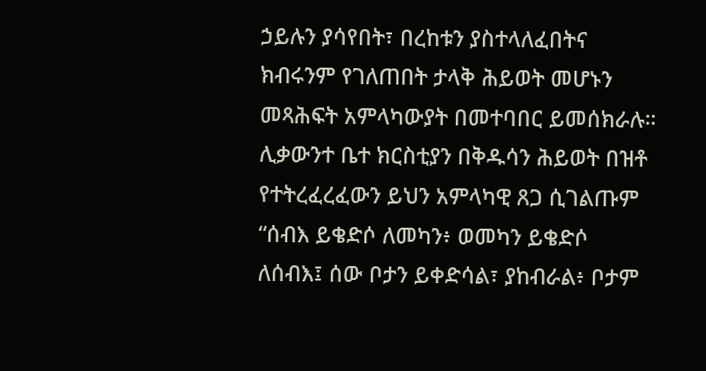ኃይሉን ያሳየበት፣ በረከቱን ያስተላለፈበትና ክብሩንም የገለጠበት ታላቅ ሕይወት መሆኑን መጻሕፍት አምላካውያት በመተባበር ይመሰክራሉ። ሊቃውንተ ቤተ ክርስቲያን በቅዱሳን ሕይወት በዝቶ የተትረፈረፈውን ይህን አምላካዊ ጸጋ ሲገልጡም “ሰብእ ይቄድሶ ለመካን፥ ወመካን ይቄድሶ ለሰብእ፤ ሰው ቦታን ይቀድሳል፣ ያከብራል፥ ቦታም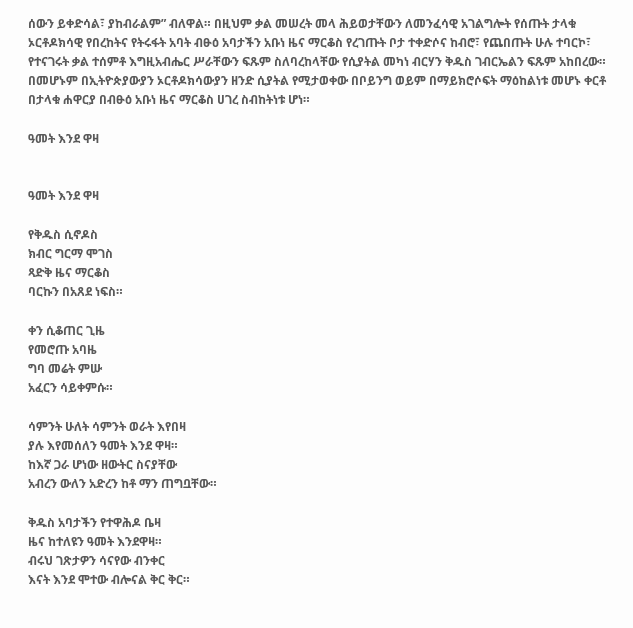ሰውን ይቀድሳል፣ ያከብራልም” ብለዋል። በዚህም ቃል መሠረት መላ ሕይወታቸውን ለመንፈሳዊ አገልግሎት የሰጡት ታላቁ ኦርቶዶክሳዊ የበረከትና የትሩፋት አባት ብፁዕ አባታችን አቡነ ዜና ማርቆስ የረገጡት ቦታ ተቀድሶና ከብሮ፣ የጨበጡት ሁሉ ተባርኮ፣ የተናገሩት ቃል ተሰምቶ እግዚአብሔር ሥራቸውን ፍጹም ስለባረከላቸው የሲያትል መካነ ብርሃን ቅዱስ ገብርኤልን ፍጹም አከበረው። በመሆኑም በኢትዮጵያውያን ኦርቶዶክሳውያን ዘንድ ሲያትል የሚታወቀው በቦይንግ ወይም በማይክሮሶፍት ማዕከልነቱ መሆኑ ቀርቶ በታላቁ ሐዋርያ በብፁዕ አቡነ ዜና ማርቆስ ሀገረ ስብከትነቱ ሆነ።

ዓመት እንደ ዋዛ


ዓመት እንደ ዋዛ

የቅዱስ ሲኖዶስ
ክብር ግርማ ሞገስ
ጻድቅ ዜና ማርቆስ
ባርኩን በአጸደ ነፍስ።

ቀን ሲቆጠር ጊዜ
የመሮጡ አባዜ
ግባ መሬት ምሡ
አፈርን ሳይቀምሱ።

ሳምንት ሁለት ሳምንት ወራት እየበዛ
ያሉ እየመሰለን ዓመት እንደ ዋዛ።
ከእኛ ጋራ ሆነው ዘውትር ስናያቸው
አብረን ውለን አድረን ከቶ ማን ጠግቧቸው።

ቅዱስ አባታችን የተዋሕዶ ቤዛ
ዜና ከተለዩን ዓመት እንደዋዛ።
ብሩህ ገጽታዎን ሳናየው ብንቀር
እናት እንደ ሞተው ብሎናል ቅር ቅር።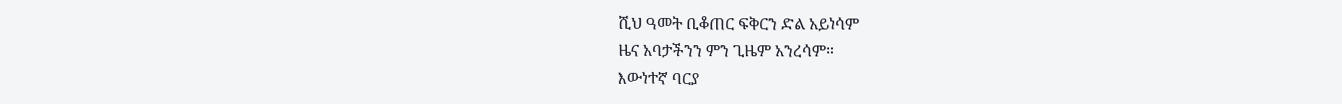ሺህ ዓመት ቢቆጠር ፍቅርን ድል አይነሳም
ዜና አባታችንን ምን ጊዜም አንረሳም።
እውነተኛ ባርያ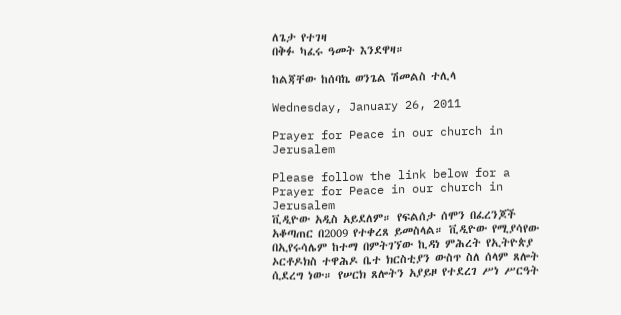ለጌታ የተገዛ
በቅፉ ካፈሩ ዓመት እንደዋዛ።

ከልጃቸው ከሰባኬ ወንጌል ሽመልስ ተሊላ

Wednesday, January 26, 2011

Prayer for Peace in our church in Jerusalem

Please follow the link below for a Prayer for Peace in our church in Jerusalem
ቪዲዮው አዲስ አይደለም። የፍልሰታ ሰሞን በፈረንጆች አቆጣጠር በ2009 የተቀረጸ ይመስላል። ቪዲዮው የሚያሳየው በኢየሩሳሌም ከተማ በምትገኘው ኪዳነ ምሕረት የኢትዮጵያ ኦርቶዶክስ ተዋሕዶ ቤተ ክርስቲያን ውስጥ ስለ ሰላም ጸሎት ሲደረግ ነው። የሠርክ ጸሎትን አያይዞ የተደረገ ሥነ ሥርዓት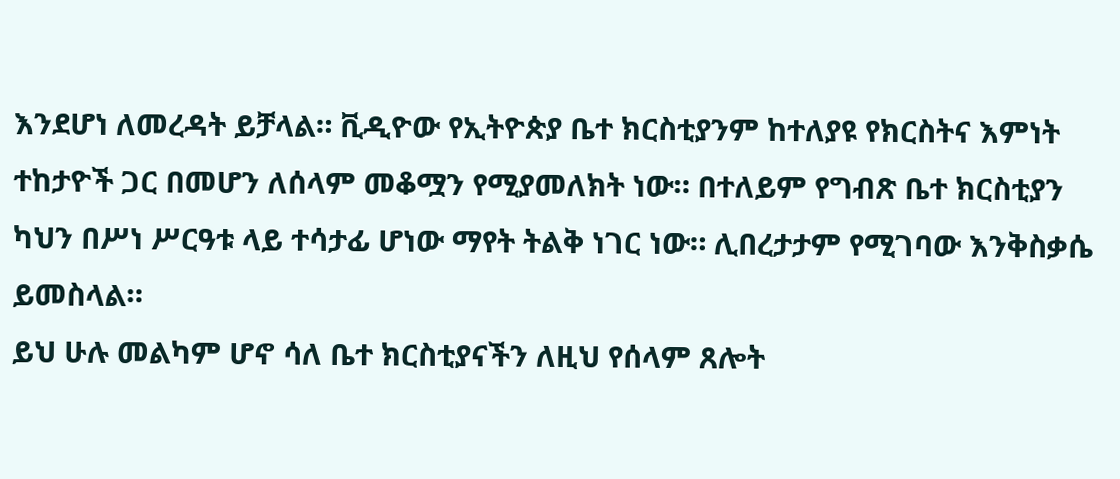እንደሆነ ለመረዳት ይቻላል። ቪዲዮው የኢትዮጵያ ቤተ ክርስቲያንም ከተለያዩ የክርስትና እምነት ተከታዮች ጋር በመሆን ለሰላም መቆሟን የሚያመለክት ነው። በተለይም የግብጽ ቤተ ክርስቲያን ካህን በሥነ ሥርዓቱ ላይ ተሳታፊ ሆነው ማየት ትልቅ ነገር ነው። ሊበረታታም የሚገባው እንቅስቃሴ ይመስላል።
ይህ ሁሉ መልካም ሆኖ ሳለ ቤተ ክርስቲያናችን ለዚህ የሰላም ጸሎት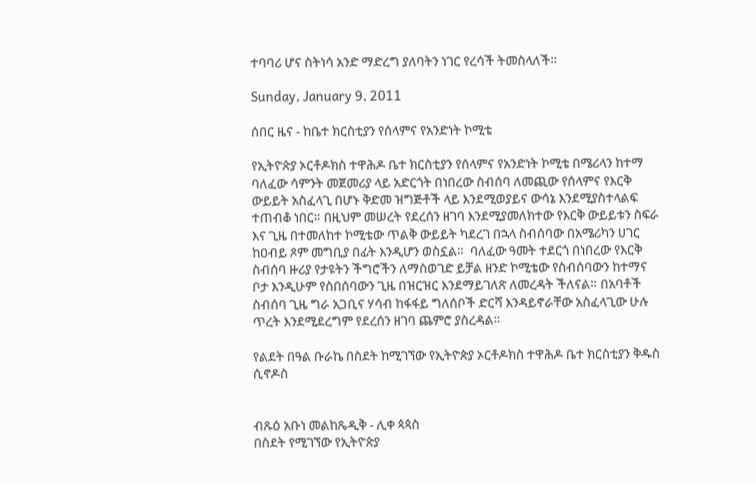ተባባሪ ሆና ስትነሳ አንድ ማድረግ ያለባትን ነገር የረሳች ትመስላለች።

Sunday, January 9, 2011

ሰበር ዜና - ከቤተ ክርስቲያን የሰላምና የአንድነት ኮሚቴ

የኢትዮጵያ ኦርቶዶክስ ተዋሕዶ ቤተ ክርስቲያን የሰላምና የአንድነት ኮሚቴ በሜሪላን ከተማ ባለፈው ሳምንት መጀመሪያ ላይ አድርጎት በነበረው ስብሰባ ለመጪው የሰላምና የእርቅ ውይይት አስፈላጊ በሆኑ ቅድመ ዝግጅቶች ላይ እንደሚወያይና ውሳኔ እንደሚያስተላልፍ ተጠብቆ ነበር። በዚህም መሠረት የደረሰን ዘገባ እንደሚያመለክተው የእርቅ ውይይቱን ስፍራ እና ጊዜ በተመለከተ ኮሚቴው ጥልቅ ውይይት ካደረገ በኋላ ስብሰባው በአሜሪካን ሀገር ከዐብይ ጾም መግቢያ በፊት እንዲሆን ወስኗል።  ባለፈው ዓመት ተደርጎ በነበረው የእርቅ ስብሰባ ዙሪያ የታዩትን ችግሮችን ለማስወገድ ይቻል ዘንድ ኮሚቴው የስብሰባውን ከተማና ቦታ እንዲሁም የስበሰባውን ጊዜ በዝርዝር እንደማይገለጽ ለመረዳት ችለናል። በአባቶች ስብሰባ ጊዜ ግራ አጋቢና ሃሳብ ከፋፋይ ግለሰቦች ድርሻ እንዳይኖራቸው አስፈላጊው ሁሉ ጥረት እንደሚደረግም የደረሰን ዘገባ ጨምሮ ያስረዳል።

የልደት በዓል ቡራኬ በስደት ከሚገኘው የኢትዮጵያ ኦርቶዶክስ ተዋሕዶ ቤተ ክርስቲያን ቅዱስ ሲኖዶስ


ብጹዕ አቡነ መልከጼዲቅ - ሊቀ ጳጳስ
በስደት የሚገኘው የኢትዮጵያ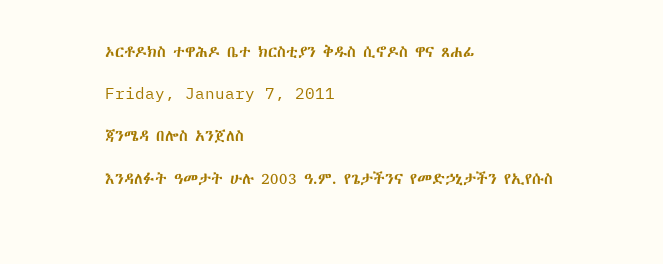ኦርቶዶክስ ተዋሕዶ ቤተ ክርስቲያን ቅዱስ ሲኖዶስ ዋና ጸሐፊ

Friday, January 7, 2011

ጃንሜዳ በሎስ አንጀለስ

እንዳለፉት ዓመታት ሁሉ 2003 ዓ.ም. የጌታችንና የመድኃኒታችን የኢየሱስ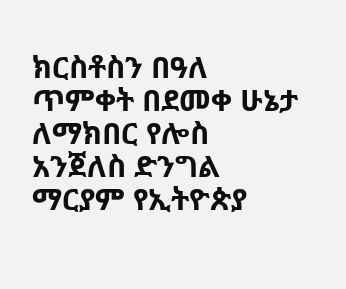ክርስቶስን በዓለ ጥምቀት በደመቀ ሁኔታ ለማክበር የሎስ አንጀለስ ድንግል ማርያም የኢትዮጵያ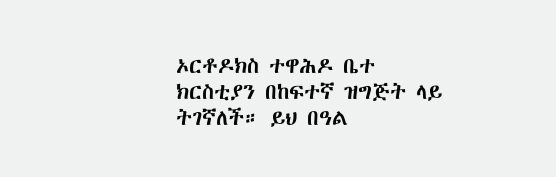ኦርቶዶክስ ተዋሕዶ ቤተ ክርስቲያን በከፍተኛ ዝግጅት ላይ ትገኛለች። ይህ በዓል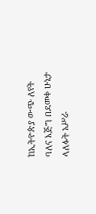ከኢትዮጵያ ውጭ ለየት ባለና እጅግ በደመቀ ሁኔታ ላለፉት አሥራ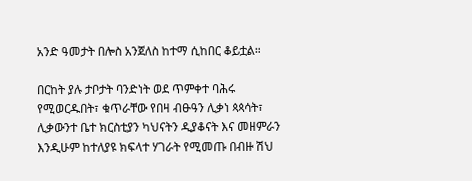አንድ ዓመታት በሎስ አንጀለስ ከተማ ሲከበር ቆይቷል።

በርከት ያሉ ታቦታት ባንድነት ወደ ጥምቀተ ባሕሩ የሚወርዱበት፣ ቁጥራቸው የበዛ ብፁዓን ሊቃነ ጳጳሳት፣ ሊቃውንተ ቤተ ክርስቲያን ካህናትን ዲያቆናት እና መዘምራን እንዲሁም ከተለያዩ ክፍላተ ሃገራት የሚመጡ በብዙ ሽህ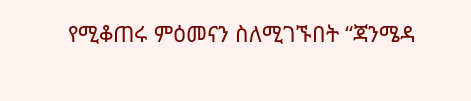የሚቆጠሩ ምዕመናን ስለሚገኙበት “ጃንሜዳ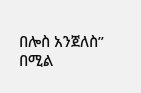በሎስ አንጀለስ” በሚል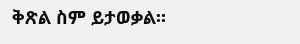ቅጽል ስም ይታወቃል።